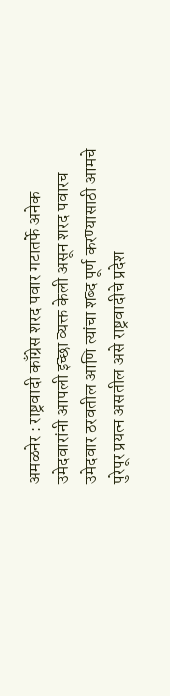अमळनेर : राष्ट्रवादी काँग्रेस शरद पवार गटातर्फे अनेक उमेदवारांनी आपली इच्छा व्यक्त केली असून शरद पवारच उमेदवार ठरवतील आणि त्यांचा शब्द पूर्ण करण्यासाठी आमचे पुरेपूर प्रयत्न असतील असे राष्ट्रवादीचे प्रदेश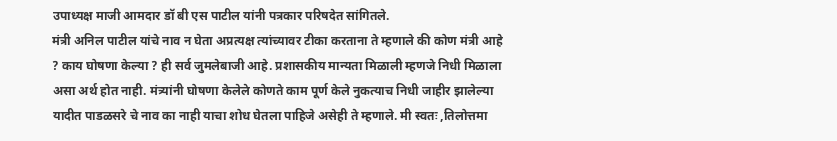उपाध्यक्ष माजी आमदार डॉ बी एस पाटील यांनी पत्रकार परिषदेत सांगितले.
मंत्री अनिल पाटील यांचे नाव न घेता अप्रत्यक्ष त्यांच्यावर टीका करताना ते म्हणाले की कोण मंत्री आहे ? काय घोषणा केल्या ? ही सर्व जुमलेबाजी आहे. प्रशासकीय मान्यता मिळाली म्हणजे निधी मिळाला असा अर्थ होत नाही. मंत्र्यांनी घोषणा केलेले कोणते काम पूर्ण केले नुकत्याच निधी जाहीर झालेल्या यादीत पाडळसरे चे नाव का नाही याचा शोध घेतला पाहिजे असेही ते म्हणाले. मी स्वतः ,तिलोत्तमा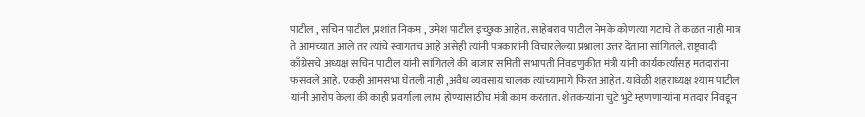पाटील , सचिन पाटील ,प्रशांत निकम , उमेश पाटील इच्छुक आहेत. साहेबराव पाटील नेमके कोणत्या गटाचे ते कळत नाही मात्र ते आमच्यात आले तर त्यांचे स्वागतच आहे असेही त्यांनी पत्रकारांनी विचारलेल्या प्रश्नाला उत्तर देताना सांगितले. राष्ट्रवादी काँग्रेसचे अध्यक्ष सचिन पाटील यांनी सांगितले की बाजार समिती सभापती निवडणुकीत मंत्री यांनी कार्यकर्त्यांसह मतदारांना फसवले आहे. एकही आमसभा घेतली नाही ,अवैध व्यवसाय चालक त्यांच्यामागे फिरत आहेत. यावेळी शहराध्यक्ष श्याम पाटील यांनी आरोप केला की काही प्रवर्गाला लाभ होण्यासाठीच मंत्री काम करतात. शेतकऱ्यांना चुटे भुटे म्हणणाऱ्यांना मतदार निवडून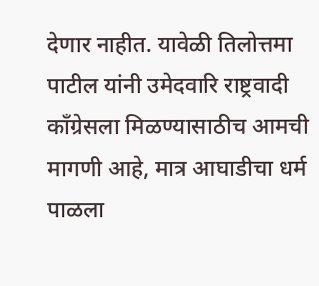देणार नाहीत. यावेळी तिलोत्तमा पाटील यांनी उमेदवारि राष्ट्रवादी काँग्रेसला मिळण्यासाठीच आमची मागणी आहे, मात्र आघाडीचा धर्म पाळला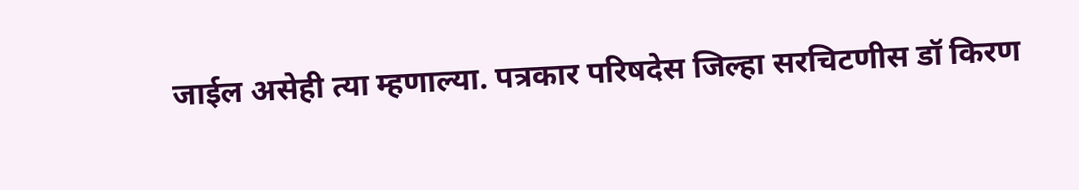जाईल असेही त्या म्हणाल्या. पत्रकार परिषदेस जिल्हा सरचिटणीस डॉ किरण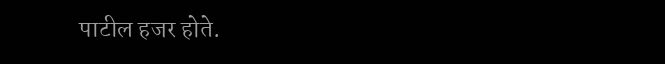पाटील हजर होते.